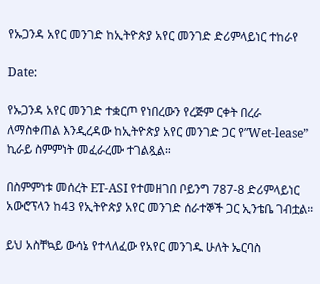የኡጋንዳ አየር መንገድ ከኢትዮጵያ አየር መንገድ ድሪምላይነር ተከራየ

Date:

የኡጋንዳ አየር መንገድ ተቋርጦ የነበረውን የረጅም ርቀት በረራ ለማስቀጠል እንዲረዳው ከኢትዮጵያ አየር መንገድ ጋር የ”Wet-lease” ኪራይ ስምምነት መፈራረሙ ተገልጿል።

በስምምነቱ መሰረት ET-ASI የተመዘገበ ቦይንግ 787-8 ድሪምላይነር አውሮፕላን ከ43 የኢትዮጵያ አየር መንገድ ሰራተኞች ጋር ኢንቴቤ ገብቷል።

ይህ አስቸኳይ ውሳኔ የተላለፈው የአየር መንገዱ ሁለት ኤርባስ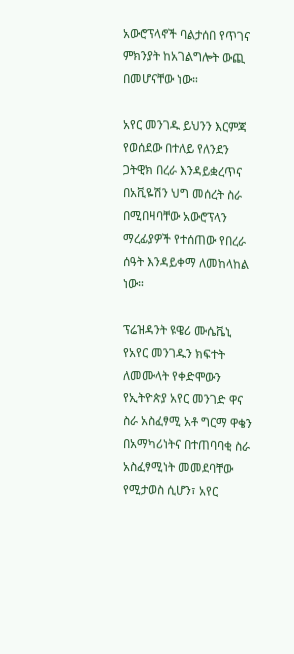አውሮፕላኖች ባልታሰበ የጥገና ምክንያት ከአገልግሎት ውጪ በመሆናቸው ነው።

አየር መንገዱ ይህንን እርምጃ የወሰደው በተለይ የለንደን ጋትዊክ በረራ እንዳይቋረጥና በአቪዬሽን ህግ መሰረት ስራ በሚበዛባቸው አውሮፕላን ማረፊያዎች የተሰጠው የበረራ ሰዓት እንዳይቀማ ለመከላከል ነው።

ፕሬዝዳንት ዩዌሪ ሙሴቬኒ የአየር መንገዱን ክፍተት ለመሙላት የቀድሞውን የኢትዮጵያ አየር መንገድ ዋና ስራ አስፈፃሚ አቶ ግርማ ዋቄን በአማካሪነትና በተጠባባቂ ስራ አስፈፃሚነት መመደባቸው የሚታወስ ሲሆን፣ አየር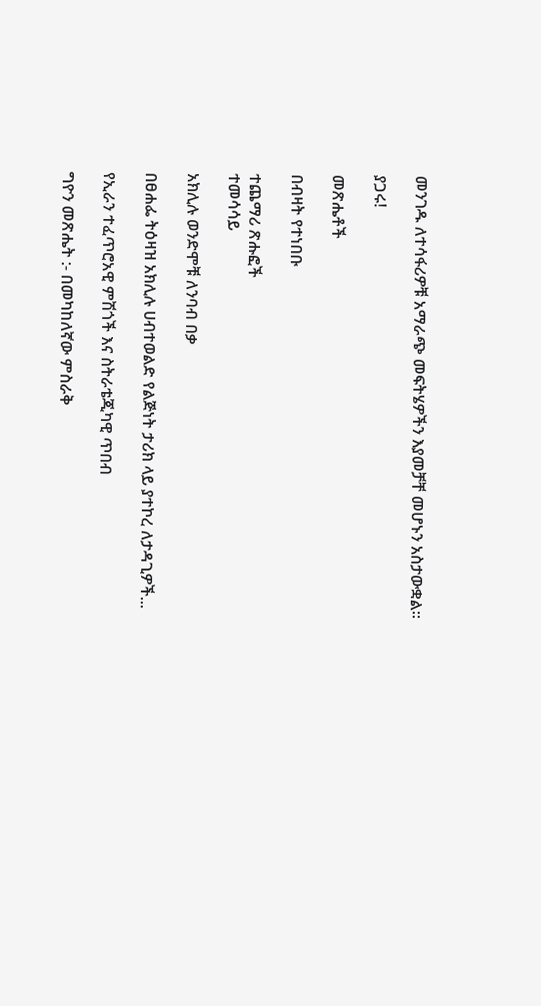መንገዱ ለተሳፋሪዎቹ አማራጭ መፍትሄዎችን እያመቻቸ መሆኑን አስታውቋል።

ያጋሩ!

መጽሔቶች

በብዛት የተነበቡ

ተጨማሪ ጽሑፎች
ተመሳሳይ

አክሊሉ ወንድሞቹ ለንባብ በቃ

በፀሐፌ ትዕዛዝ አክሊሉ ሀብተወልድ የልጅነት ታሪክ ላይ ያተኮረ ለታዳጊዎች...

የኢራን ተፈጥሮአዊ ምሽጎች እና ስትራቴጂካዊ ጥበብ

ግዮን መጽሔት :- በመካከለኛው ምስራቅ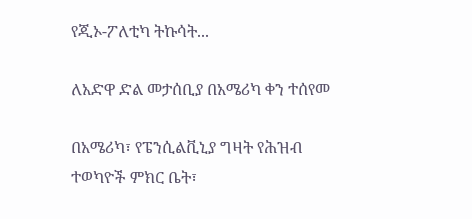የጂኦ-ፖለቲካ ትኩሳት...

ለአድዋ ድል መታሰቢያ በአሜሪካ ቀን ተሰየመ

በአሜሪካ፣ የፔንሲልቪኒያ ግዛት የሕዝብ ተወካዮች ምክር ቤት፣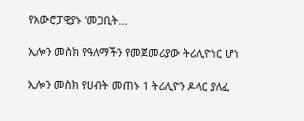የአውሮፓዊያኑ 'መጋቢት...

ኢሎን መስክ የዓለማችን የመጀመሪያው ትሪሊዮነር ሆነ

ኢሎን መስክ የሀብት መጠኑ 1 ትሪሊዮን ዶላር ያለፈ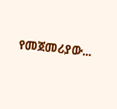የመጀመሪያው...